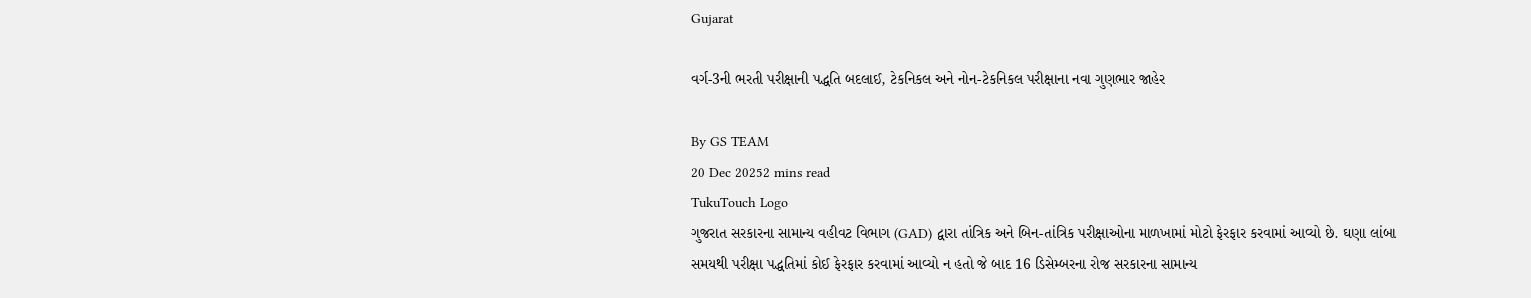Gujarat

વર્ગ-3ની ભરતી પરીક્ષાની પદ્ધતિ બદલાઈ, ટેકનિકલ અને નોન-ટેકનિકલ પરીક્ષાના નવા ગુણભાર જાહેર

By GS TEAM
20 Dec 20252 mins read
TukuTouch Logo
ગુજરાત સરકારના સામાન્ય વહીવટ વિભાગ (GAD) દ્વારા તાંત્રિક અને બિન-તાંત્રિક પરીક્ષાઓના માળખામાં મોટો ફેરફાર કરવામાં આવ્યો છે. ઘણા લાંબા સમયથી પરીક્ષા પદ્ધતિમાં કોઈ ફેરફાર કરવામાં આવ્યો ન હતો જે બાદ 16 ડિસેમ્બરના રોજ સરકારના સામાન્ય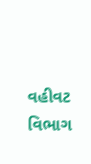વહીવટ વિભાગ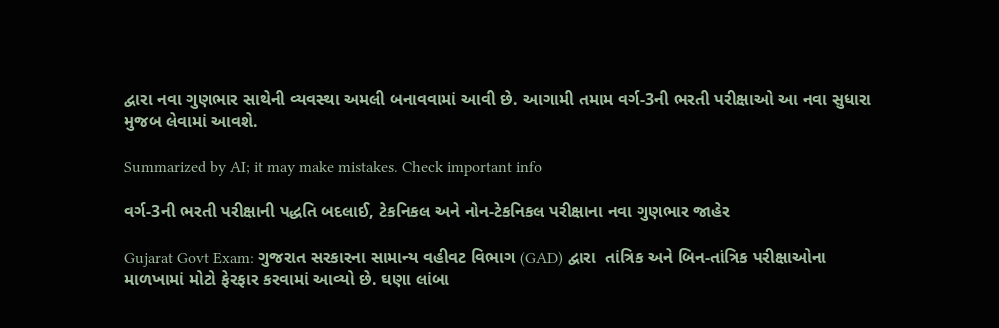દ્વારા નવા ગુણભાર સાથેની વ્યવસ્થા અમલી બનાવવામાં આવી છે. આગામી તમામ વર્ગ-3ની ભરતી પરીક્ષાઓ આ નવા સુધારા મુજબ લેવામાં આવશે.

Summarized by AI; it may make mistakes. Check important info

વર્ગ-3ની ભરતી પરીક્ષાની પદ્ધતિ બદલાઈ, ટેકનિકલ અને નોન-ટેકનિકલ પરીક્ષાના નવા ગુણભાર જાહેર

Gujarat Govt Exam: ગુજરાત સરકારના સામાન્ય વહીવટ વિભાગ (GAD) દ્વારા  તાંત્રિક અને બિન-તાંત્રિક પરીક્ષાઓના માળખામાં મોટો ફેરફાર કરવામાં આવ્યો છે. ઘણા લાંબા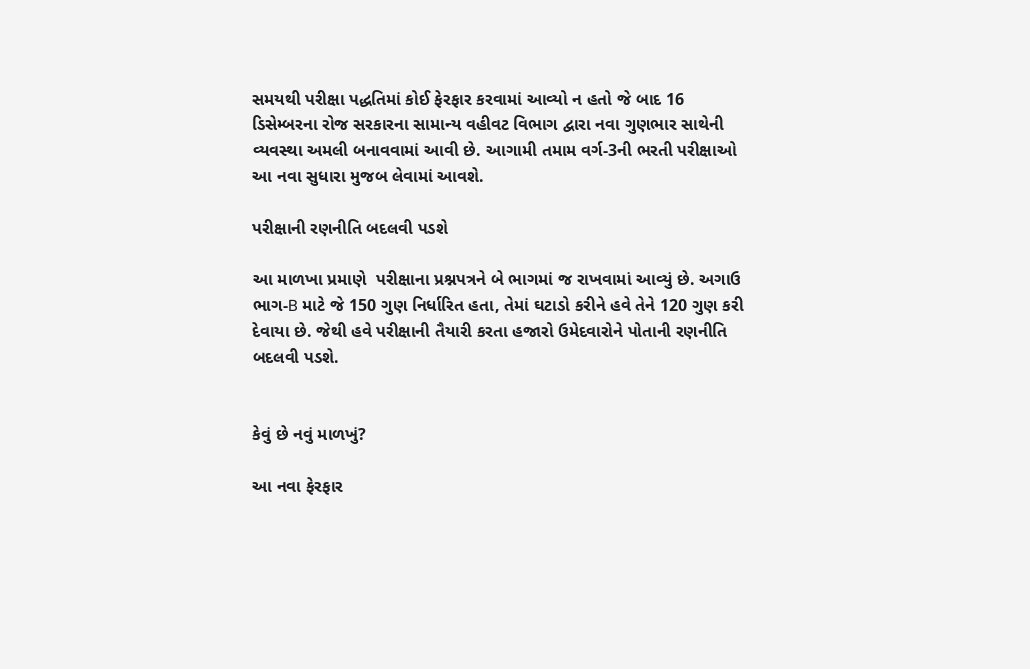સમયથી પરીક્ષા પદ્ધતિમાં કોઈ ફેરફાર કરવામાં આવ્યો ન હતો જે બાદ 16 ડિસેમ્બરના રોજ સરકારના સામાન્ય વહીવટ વિભાગ દ્વારા નવા ગુણભાર સાથેની વ્યવસ્થા અમલી બનાવવામાં આવી છે. આગામી તમામ વર્ગ-3ની ભરતી પરીક્ષાઓ આ નવા સુધારા મુજબ લેવામાં આવશે.

પરીક્ષાની રણનીતિ બદલવી પડશે

આ માળખા પ્રમાણે  પરીક્ષાના પ્રશ્નપત્રને બે ભાગમાં જ રાખવામાં આવ્યું છે. અગાઉ ભાગ-B માટે જે 150 ગુણ નિર્ધારિત હતા, તેમાં ઘટાડો કરીને હવે તેને 120 ગુણ કરી દેવાયા છે. જેથી હવે પરીક્ષાની તૈયારી કરતા હજારો ઉમેદવારોને પોતાની રણનીતિ બદલવી પડશે.


કેવું છે નવું માળખું?

આ નવા ફેરફાર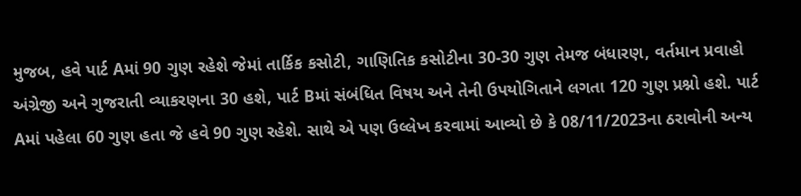મુજબ, હવે પાર્ટ Aમાં 90 ગુણ રહેશે જેમાં તાર્કિક કસોટી, ગાણિતિક કસોટીના 30-30 ગુણ તેમજ બંધારણ, વર્તમાન પ્રવાહો અંગ્રેજી અને ગુજરાતી વ્યાકરણના 30 હશે, પાર્ટ Bમાં સંબંધિત વિષય અને તેની ઉપયોગિતાને લગતા 120 ગુણ પ્રશ્નો હશે. પાર્ટ Aમાં પહેલા 60 ગુણ હતા જે હવે 90 ગુણ રહેશે. સાથે એ પણ ઉલ્લેખ કરવામાં આવ્યો છે કે 08/11/2023ના ઠરાવોની અન્ય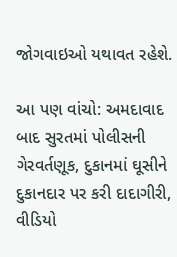જોગવાઇઓ યથાવત રહેશે.

આ પણ વાંચો: અમદાવાદ બાદ સુરતમાં પોલીસની ગેરવર્તણૂક, દુકાનમાં ઘૂસીને દુકાનદાર પર કરી દાદાગીરી, વીડિયો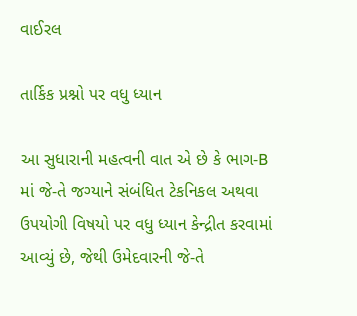વાઈરલ

તાર્કિક પ્રશ્નો પર વધુ ધ્યાન

આ સુધારાની મહત્વની વાત એ છે કે ભાગ-B માં જે-તે જગ્યાને સંબંધિત ટેકનિકલ અથવા ઉપયોગી વિષયો પર વધુ ધ્યાન કેન્દ્રીત કરવામાં આવ્યું છે, જેથી ઉમેદવારની જે-તે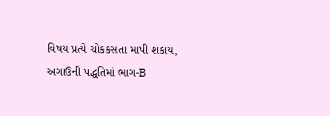વિષય પ્રત્યે ચોકકસતા માપી શકાય, અગાઉની પદ્ધતિમાં ભાગ-B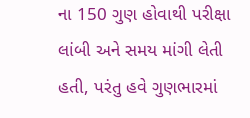ના 150 ગુણ હોવાથી પરીક્ષા લાંબી અને સમય માંગી લેતી હતી, પરંતુ હવે ગુણભારમાં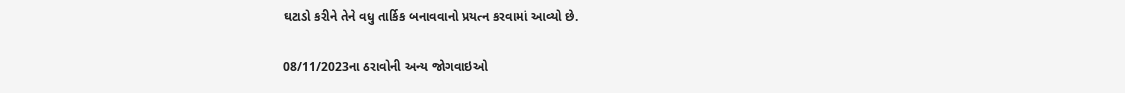ઘટાડો કરીને તેને વધુ તાર્કિક બનાવવાનો પ્રયત્ન કરવામાં આવ્યો છે.

08/11/2023ના ઠરાવોની અન્ય જોગવાઇઓ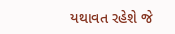યથાવત રહેશે જે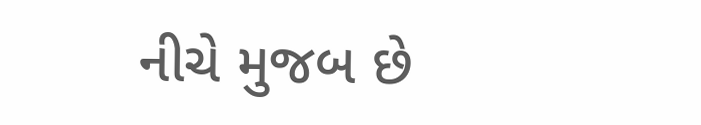નીચે મુજબ છે